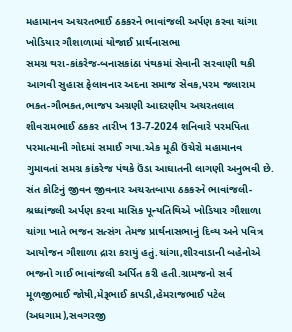મહામાનવ અચરતભાઈ ઠકકરને ભાવાંજલી અર્પણ કરવા ચાંગા ખોડિયાર ગૌશાળામાં યોજાઈ પ્રાર્થનાસભા
સમગ્ર થરા-કાંકરેજ-બનાસકાંઠા પંથકમાં સેવાની સરવાણી થકી આગવી સુહાસ ફેલાવનાર અદના સમાજ સેવક,પરમ જલારામ ભકત-ગૌભકત,ભાજપ અગ્રણી આદરણીય અચરતલાલ શીવરામભાઈ ઠકકર તારીખ 13-7-2024 શનિવારે પરમપિતા પરમાત્માની ગોદમાં સમાઈ ગયા.એક મૂઠી ઉંચેરો મહામાનવ ગુમાવતાં સમગ્ર કાંકરેજ પંથકે ઉંડા આઘાતની લાગણી અનુભવી છે.
સંત કોટિનું જીવન જીવનાર અચરતબાપા ઠકકરને ભાવાંજલી-શ્રધ્ધાંજલી અર્પણ કરવા માસિક પૂન્યતિથિએ ખોડિયાર ગૌશાળા ચાંગા ખાતે ભજન સત્સંગ તેમજ પ્રાર્થનાસભાનું દિવ્ય અને પવિત્ર આયોજન ગૌશાળા દ્રારા કરાયું હતું.ચાંગા,શીરવાડાની બહેનોએ ભજનો ગાઈ ભાવાંજલી અર્પિત કરી હતી.ગ્રામજનો સર્વ મૂળજીભાઈ જોષી,મેરૂભાઈ કાપડી,હેમરાજભાઈ પટેલ (અધગામ),સવગરજી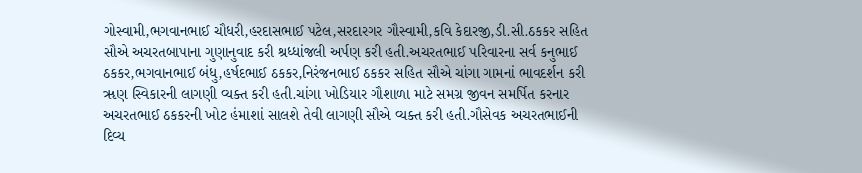ગોસ્વામી,ભગવાનભાઈ ચૌધરી,હરદાસભાઈ પટેલ,સરદારગર ગૌસ્વામી,કવિ કેદારજી,ડી.સી.ઠકકર સહિત સૌએ અચરતબાપાના ગુણાનુવાદ કરી શ્રધ્ધાંજલી અર્પણ કરી હતી.અચરતભાઈ પરિવારના સર્વ કનુભાઈ ઠકકર,ભગવાનભાઈ બંધુ,હર્ષદભાઈ ઠકકર,નિરંજનભાઈ ઠકકર સહિત સૌએ ચાંગા ગામનાં ભાવદર્શન કરી ૠણ સ્વિકારની લાગણી વ્યક્ત કરી હતી.ચાંગા ખોડિયાર ગૌશાળા માટે સમગ્ર જીવન સમર્પિત કરનાર અચરતભાઈ ઠકકરની ખોટ હંમાશાં સાલશે તેવી લાગણી સૌએ વ્યક્ત કરી હતી.ગૌસેવક અચરતભાઈની દિવ્ય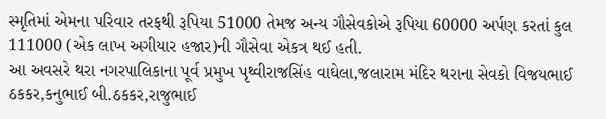સ્મૃતિમાં એમના પરિવાર તરફથી રૂપિયા 51000 તેમજ અન્ય ગૌસેવકોએ રૂપિયા 60000 અર્પણ કરતાં કુલ 111000 (એક લાખ અગીયાર હજાર)ની ગૌસેવા એકત્ર થઈ હતી.
આ અવસરે થરા નગરપાલિકાના પૂર્વ પ્રમુખ પૃથ્વીરાજસિંહ વાઘેલા,જલારામ મંદિર થરાના સેવકો વિજયભાઈ ઠકકર,કનુભાઈ બી.ઠકકર,રાજુભાઈ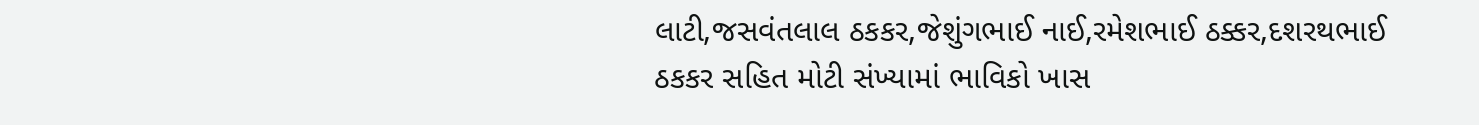લાટી,જસવંતલાલ ઠકકર,જેશુંગભાઈ નાઈ,રમેશભાઈ ઠક્કર,દશરથભાઈ ઠકકર સહિત મોટી સંખ્યામાં ભાવિકો ખાસ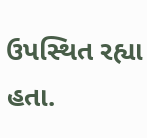ઉપસ્થિત રહ્યા હતા.